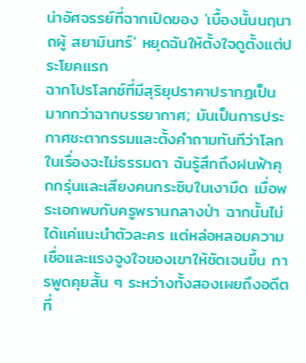น่าอัศจรรย์ที่ฉากเปิดของ 'เบื้องนั้นนฤนาถผู้ สยามินทร์' หยุดฉันให้ตั้งใจดูตั้งแต่ประโยคแรก
ฉากโปรโลกซ์ที่มีสุริยุปราคาปรากฏเป็นมากกว่าฉากบรรยากาศ; มันเป็นการประกาศชะตากรรมและตั้งคำถามทันทีว่าโลกในเรื่องจะไม่ธรรมดา ฉันรู้สึกถึงฝนฟ้าคุกกรุ่นและเสียงคนกระซิบในเงามืด เมื่อพระเอกพบกับครูพรานกลางป่า ฉากนั้นไม่ได้แค่แนะนำตัวละคร แต่หล่อหลอมความเชื่อและแรงจูงใจของเขาให้ชัดเจนขึ้น การพูดคุยสั้น ๆ ระหว่างทั้งสองเผยถึงอดีตที่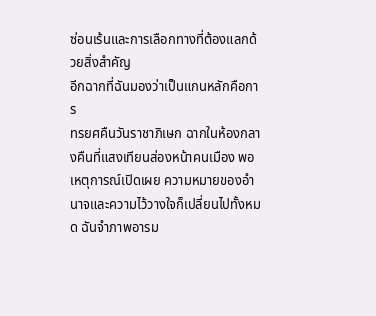ซ่อนเร้นและการเลือกทางที่ต้องแลกด้วยสิ่งสำคัญ
อีกฉากที่ฉันมองว่าเป็นแกนหลักคือการ
ทรยศคืนวันราชาภิเษก ฉากในห้องกลางคืนที่แสงเทียนส่องหน้าคนเมือง พอเหตุการณ์เปิดเผย ความหมายของอำนาจและความไว้วางใจก็เปลี่ยนไปทั้งหมด ฉันจำภาพอารม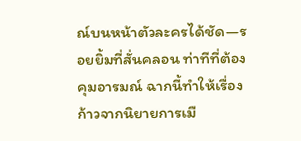ณ์บนหน้าตัวละครได้ชัด—รอยยิ้มที่สั่นคลอน ท่าทีที่ต้องคุมอารมณ์ ฉากนี้ทำให้เรื่องก้าวจากนิยายการเมื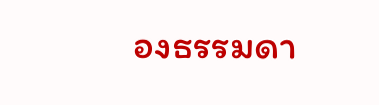องธรรมดา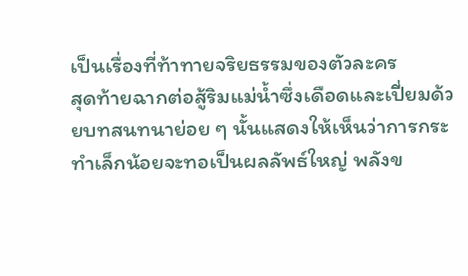เป็นเรื่องที่ท้าทายจริยธรรมของตัวละคร
สุดท้ายฉากต่อสู้ริมแม่น้ำซึ่งเดือดและเปี่ยมด้วยบทสนทนาย่อย ๆ นั้นแสดงให้เห็นว่าการกระทำเล็กน้อยจะทอเป็นผลลัพธ์ใหญ่ พลังข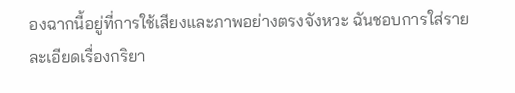องฉากนี้อยู่ที่การใช้เสียงและภาพอย่างตรงจังหวะ ฉันชอบการใส่รายละเอียดเรื่องกริยา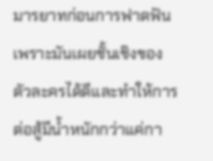มารยาทก่อนการฟาดฟัน เพราะมันเผยชั้นเชิงของตัวละครได้ดีและทำให้การต่อสู้มีน้ำหนักกว่าแค่กา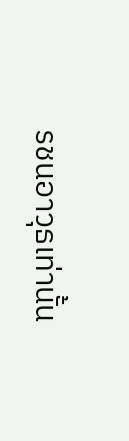รชนอาวุธเท่านั้น